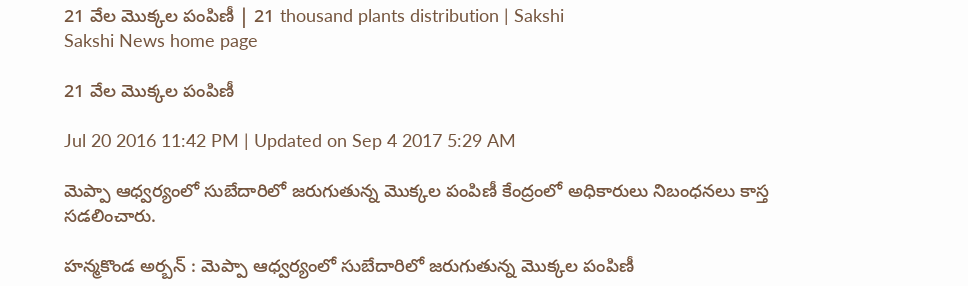21 వేల మొక్కల పంపిణీ | 21 thousand plants distribution | Sakshi
Sakshi News home page

21 వేల మొక్కల పంపిణీ

Jul 20 2016 11:42 PM | Updated on Sep 4 2017 5:29 AM

మెప్పా ఆధ్వర్యంలో సుబేదారిలో జరుగుతున్న మొక్కల పంపిణీ కేంద్రంలో అధికారులు నిబంధనలు కాస్త సడలించారు.

హన్మకొండ అర్బన్‌ : మెప్పా ఆధ్వర్యంలో సుబేదారిలో జరుగుతున్న మొక్కల పంపిణీ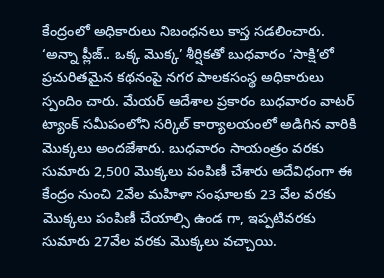కేంద్రంలో అధికారులు నిబంధనలు కాస్త సడలించారు.
‘అన్నా ప్లీజ్‌.. ఒక్క మొక్క’ శీర్షికతో బుధవారం ‘సాక్షి’లో ప్రచురితమైన కథనంపై నగర పాలకసంస్థ అధికారులు స్పందిం చారు. మేయర్‌ ఆదేశాల ప్రకారం బుధవారం వాటర్‌ ట్యాంక్‌ సమీపంలోని సర్కిల్‌ కార్యాలయంలో అడిగిన వారికి మొక్కలు అందజేశారు. బుధవారం సాయంత్రం వరకు సుమారు 2,500 మొక్కలు పంపిణీ చేశారు అదేవిధంగా ఈ కేంద్రం నుంచి 2వేల మహిళా సంఘాలకు 23 వేల వరకు మొక్కలు పంపిణీ చేయాల్సి ఉండ గా, ఇప్పటివరకు సుమారు 27వేల వరకు మొక్కలు వచ్చాయి.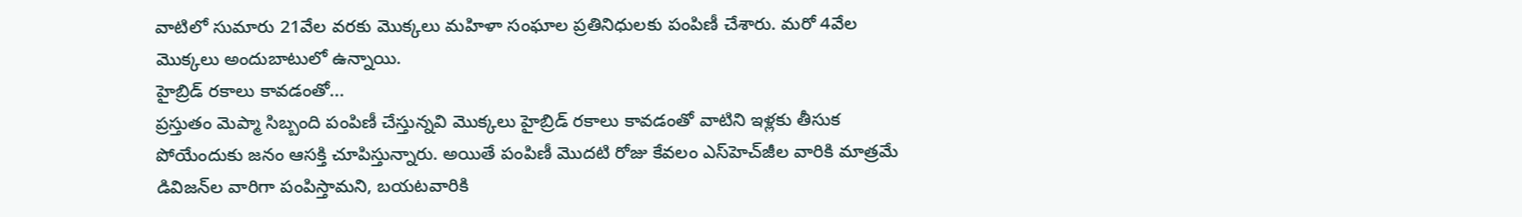వాటిలో సుమారు 21వేల వరకు మొక్కలు మహిళా సంఘాల ప్రతినిధులకు పంపిణీ చేశారు. మరో 4వేల  మొక్కలు అందుబాటులో ఉన్నాయి.
హైబ్రిడ్‌ రకాలు కావడంతో...
ప్రస్తుతం మెప్మా సిబ్బంది పంపిణీ చేస్తున్నవి మొక్కలు హైబ్రిడ్‌ రకాలు కావడంతో వాటిని ఇళ్లకు తీసుక పోయేందుకు జనం ఆసక్తి చూపిస్తున్నారు. అయితే పంపిణీ మొదటి రోజు కేవలం ఎస్‌హెచ్‌జీల వారికి మాత్రమే డివిజన్‌ల వారిగా పంపిస్తామని, బయటవారికి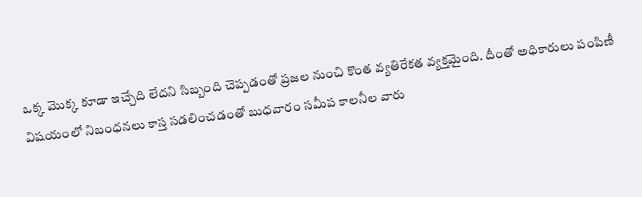ఒక్క మొక్క కూడా ఇచ్చేది లేదని సిబ్బంది చెప్పడంతో ప్రజల నుంచి కొంత వ్యతిరేకత వ్యక్తమైంది. దీంతో అధికారులు పంపిణీ విషయంలో నిబంధనలు కాస్త సడలించడంతో బుధవారం సమీప కాలనీల వారు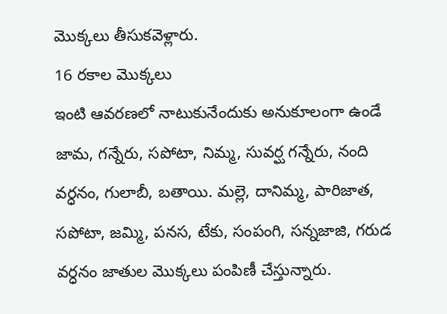మొక్కలు తీసుకవెళ్లారు.
16 రకాల మొక్కలు
ఇంటి ఆవరణలో నాటుకునేందుకు అనుకూలంగా ఉండే జామ, గన్నేరు, సపోటా, నిమ్మ, సువర్ఘ గన్నేరు, నంది వర్ధనం, గులాబీ, బతాయి. మల్లె, దానిమ్మ, పారిజాత, సపోటా, జమ్మి, పనస, టేకు, సంపంగి, సన్నజాజి, గరుడ వర్ధనం జాతుల మొక్కలు పంపిణీ చేస్తున్నారు.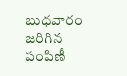బుధవారం జరిగిన పంపిణీ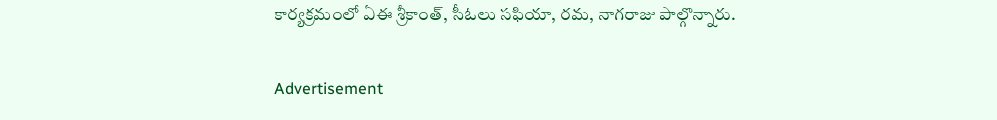కార్యక్రమంలో ఏఈ శ్రీకాంత్, సీఓలు సఫియా, రమ, నాగరాజు పాల్గొన్నారు.

Advertisement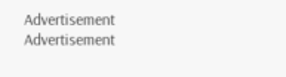Advertisement
Advertisement